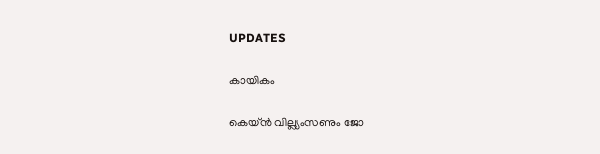UPDATES

കായികം

കെയ്ന്‍ വില്ല്യംസണും ജോ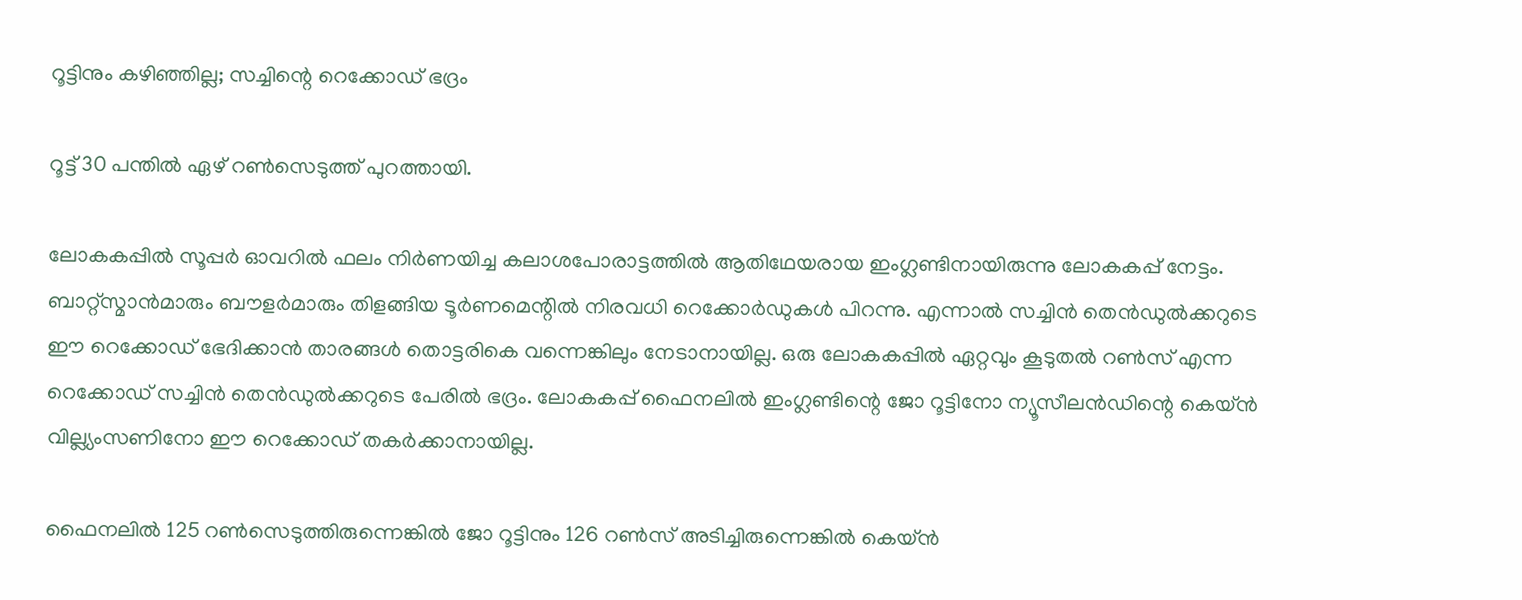റൂട്ടിനും കഴിഞ്ഞില്ല; സച്ചിന്റെ റെക്കോഡ് ഭദ്രം

റൂട്ട് 30 പന്തില്‍ ഏഴ് റണ്‍സെടുത്ത് പുറത്തായി.

ലോകകപ്പില്‍ സൂപ്പര്‍ ഓവറില്‍ ഫലം നിര്‍ണയിച്ച കലാശപോരാട്ടത്തില്‍ ആതിഥേയരായ ഇംഗ്ലണ്ടിനായിരുന്നു ലോകകപ്പ് നേട്ടം. ബാറ്റ്‌സ്മാന്‍മാരും ബൗളര്‍മാരും തിളങ്ങിയ ടൂര്‍ണമെന്റില്‍ നിരവധി റെക്കോര്‍ഡുകള്‍ പിറന്നു. എന്നാല്‍ സച്ചിന്‍ തെന്‍ഡുല്‍ക്കറുടെ ഈ റെക്കോഡ് ഭേദിക്കാന്‍ താരങ്ങള്‍ തൊട്ടരികെ വന്നെങ്കിലും നേടാനായില്ല. ഒരു ലോകകപ്പില്‍ ഏറ്റവും കൂടുതല്‍ റണ്‍സ് എന്ന റെക്കോഡ് സച്ചിന്‍ തെന്‍ഡുല്‍ക്കറുടെ പേരില്‍ ഭദ്രം. ലോകകപ്പ് ഫൈനലില്‍ ഇംഗ്ലണ്ടിന്റെ ജോ റൂട്ടിനോ ന്യൂസീലന്‍ഡിന്റെ കെയ്ന്‍ വില്ല്യംസണിനോ ഈ റെക്കോഡ് തകര്‍ക്കാനായില്ല.

ഫൈനലില്‍ 125 റണ്‍സെടുത്തിരുന്നെങ്കില്‍ ജോ റൂട്ടിനും 126 റണ്‍സ് അടിച്ചിരുന്നെങ്കില്‍ കെയ്ന്‍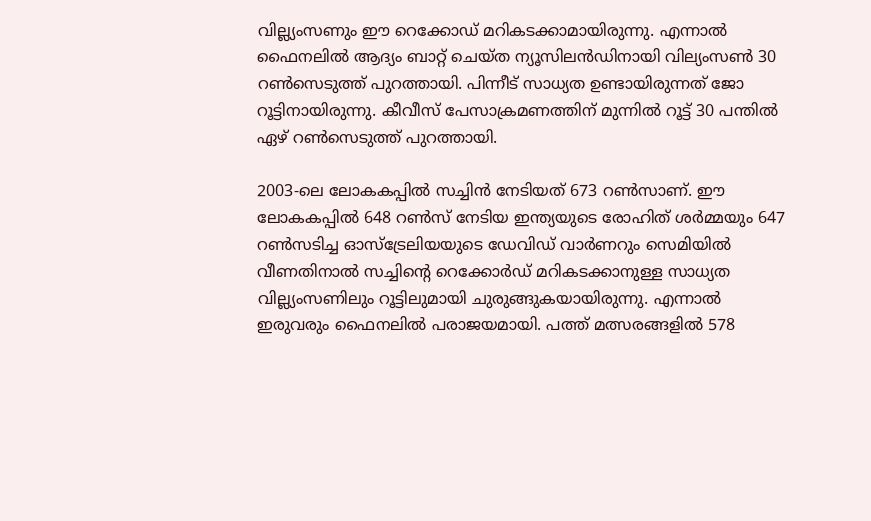വില്ല്യംസണും ഈ റെക്കോഡ് മറികടക്കാമായിരുന്നു. എന്നാല്‍ ഫൈനലില്‍ ആദ്യം ബാറ്റ് ചെയ്ത ന്യൂസിലന്‍ഡിനായി വില്യംസണ്‍ 30 റണ്‍സെടുത്ത് പുറത്തായി. പിന്നീട് സാധ്യത ഉണ്ടായിരുന്നത് ജോ റൂട്ടിനായിരുന്നു. കീവീസ് പേസാക്രമണത്തിന് മുന്നില്‍ റൂട്ട് 30 പന്തില്‍ ഏഴ് റണ്‍സെടുത്ത് പുറത്തായി.

2003-ലെ ലോകകപ്പില്‍ സച്ചിന്‍ നേടിയത് 673 റണ്‍സാണ്. ഈ ലോകകപ്പില്‍ 648 റണ്‍സ് നേടിയ ഇന്ത്യയുടെ രോഹിത് ശര്‍മ്മയും 647 റണ്‍സടിച്ച ഓസ്ട്രേലിയയുടെ ഡേവിഡ് വാര്‍ണറും സെമിയില്‍ വീണതിനാല്‍ സച്ചിന്റെ റെക്കോര്‍ഡ് മറികടക്കാനുള്ള സാധ്യത വില്ല്യംസണിലും റൂട്ടിലുമായി ചുരുങ്ങുകയായിരുന്നു. എന്നാല്‍ ഇരുവരും ഫൈനലില്‍ പരാജയമായി. പത്ത് മത്സരങ്ങളില്‍ 578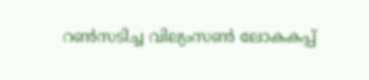റണ്‍സടിച്ച വില്യംസണ്‍ ലോകകപ്പ്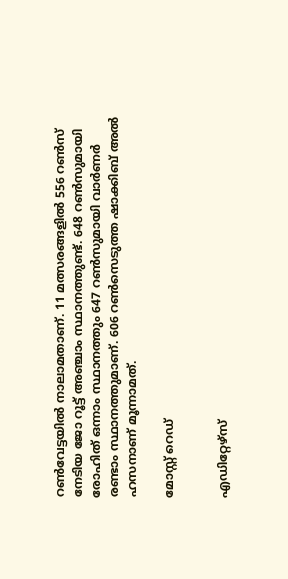റണ്‍വേട്ടയില്‍ നാലാമതാണ്. 11 മത്സരങ്ങളില്‍ 556 റണ്‍സ് നേടിയ ജോ റൂട്ട് അഞ്ചാം സ്ഥാനത്തുണ്ട്. 648 റണ്‍സുമായി രോഹിത് ഒന്നാം സ്ഥാനത്തും 647 റണ്‍സുമായി വാര്‍ണര്‍ രണ്ടാം സ്ഥാനത്തുമാണ്. 606 റണ്‍സെടുത്ത ഷാക്കിബ് അല്‍ ഹസനാണ് മൂന്നാമത്.

മോസ്റ്റ് റെഡ്


എഡിറ്റേഴ്സ്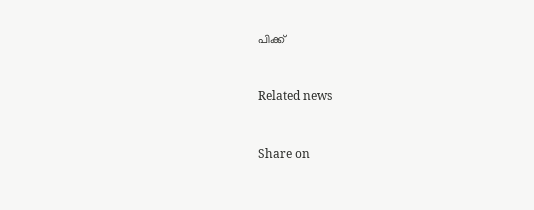പിക്ക്


Related news


Share on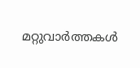മറ്റുവാര്‍ത്തകള്‍